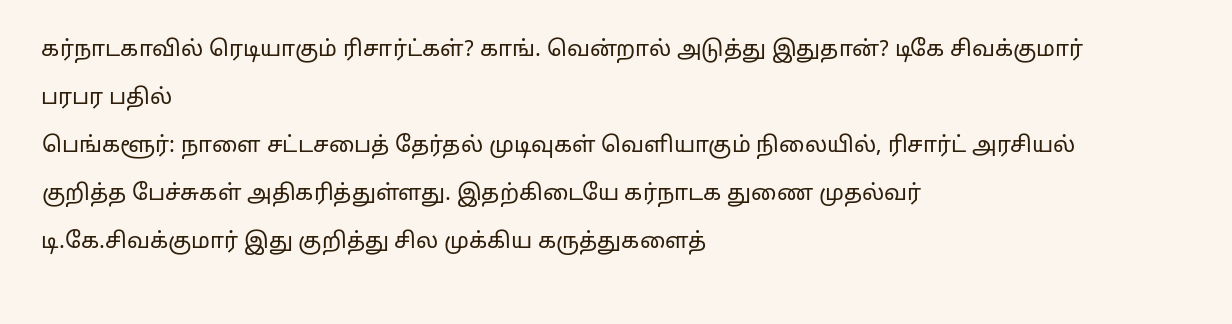கர்நாடகாவில் ரெடியாகும் ரிசார்ட்கள்? காங். வென்றால் அடுத்து இதுதான்? டிகே சிவக்குமார் பரபர பதில்
பெங்களூர்: நாளை சட்டசபைத் தேர்தல் முடிவுகள் வெளியாகும் நிலையில், ரிசார்ட் அரசியல் குறித்த பேச்சுகள் அதிகரித்துள்ளது. இதற்கிடையே கர்நாடக துணை முதல்வர் டி.கே.சிவக்குமார் இது குறித்து சில முக்கிய கருத்துகளைத்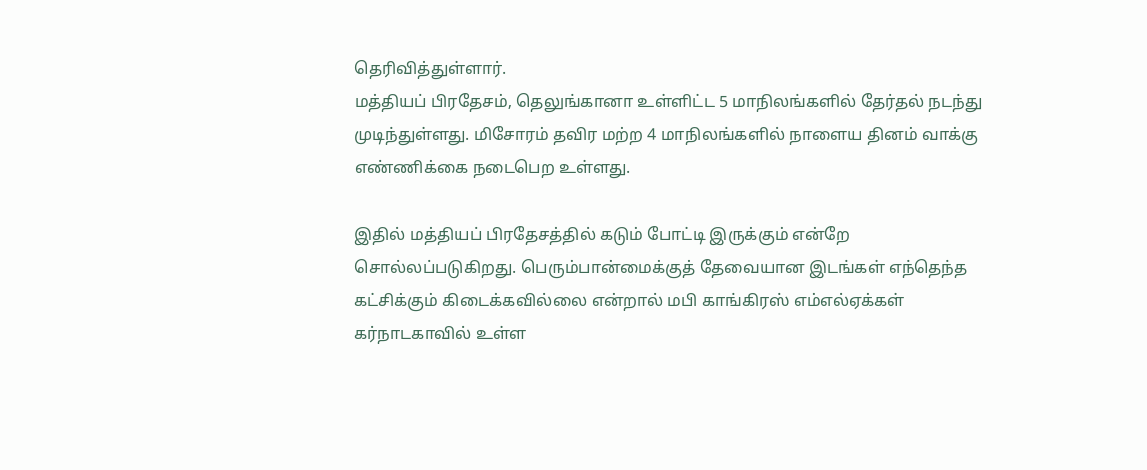தெரிவித்துள்ளார்.
மத்தியப் பிரதேசம், தெலுங்கானா உள்ளிட்ட 5 மாநிலங்களில் தேர்தல் நடந்து முடிந்துள்ளது. மிசோரம் தவிர மற்ற 4 மாநிலங்களில் நாளைய தினம் வாக்கு எண்ணிக்கை நடைபெற உள்ளது.

இதில் மத்தியப் பிரதேசத்தில் கடும் போட்டி இருக்கும் என்றே சொல்லப்படுகிறது. பெரும்பான்மைக்குத் தேவையான இடங்கள் எந்தெந்த கட்சிக்கும் கிடைக்கவில்லை என்றால் மபி காங்கிரஸ் எம்எல்ஏக்கள் கர்நாடகாவில் உள்ள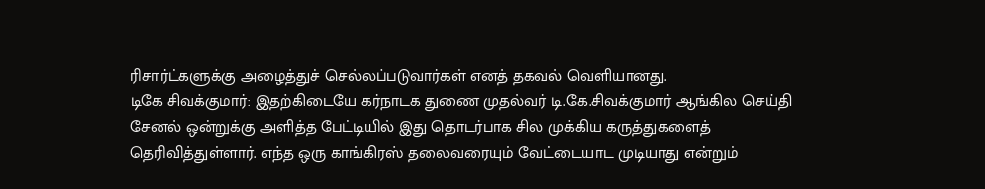ரிசார்ட்களுக்கு அழைத்துச் செல்லப்படுவார்கள் எனத் தகவல் வெளியானது.
டிகே சிவக்குமார்: இதற்கிடையே கர்நாடக துணை முதல்வர் டி.கே.சிவக்குமார் ஆங்கில செய்தி சேனல் ஒன்றுக்கு அளித்த பேட்டியில் இது தொடர்பாக சில முக்கிய கருத்துகளைத் தெரிவித்துள்ளார். எந்த ஒரு காங்கிரஸ் தலைவரையும் வேட்டையாட முடியாது என்றும்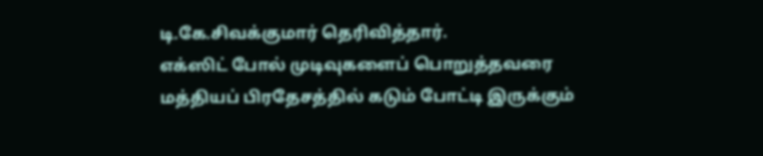டி.கே.சிவக்குமார் தெரிவித்தார்.
எக்ஸிட் போல் முடிவுகளைப் பொறுத்தவரை மத்தியப் பிரதேசத்தில் கடும் போட்டி இருக்கும்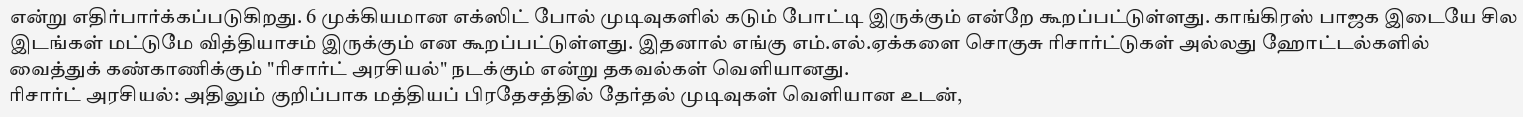என்று எதிர்பார்க்கப்படுகிறது. 6 முக்கியமான எக்ஸிட் போல் முடிவுகளில் கடும் போட்டி இருக்கும் என்றே கூறப்பட்டுள்ளது. காங்கிரஸ் பாஜக இடையே சில இடங்கள் மட்டுமே வித்தியாசம் இருக்கும் என கூறப்பட்டுள்ளது. இதனால் எங்கு எம்.எல்.ஏக்களை சொகுசு ரிசார்ட்டுகள் அல்லது ஹோட்டல்களில் வைத்துக் கண்காணிக்கும் "ரிசார்ட் அரசியல்" நடக்கும் என்று தகவல்கள் வெளியானது.
ரிசார்ட் அரசியல்: அதிலும் குறிப்பாக மத்தியப் பிரதேசத்தில் தேர்தல் முடிவுகள் வெளியான உடன்,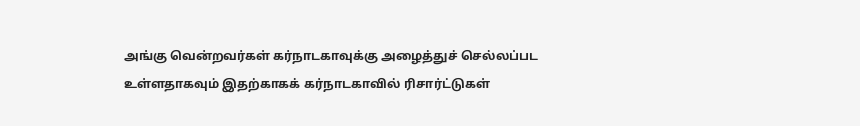அங்கு வென்றவர்கள் கர்நாடகாவுக்கு அழைத்துச் செல்லப்பட உள்ளதாகவும் இதற்காகக் கர்நாடகாவில் ரிசார்ட்டுகள்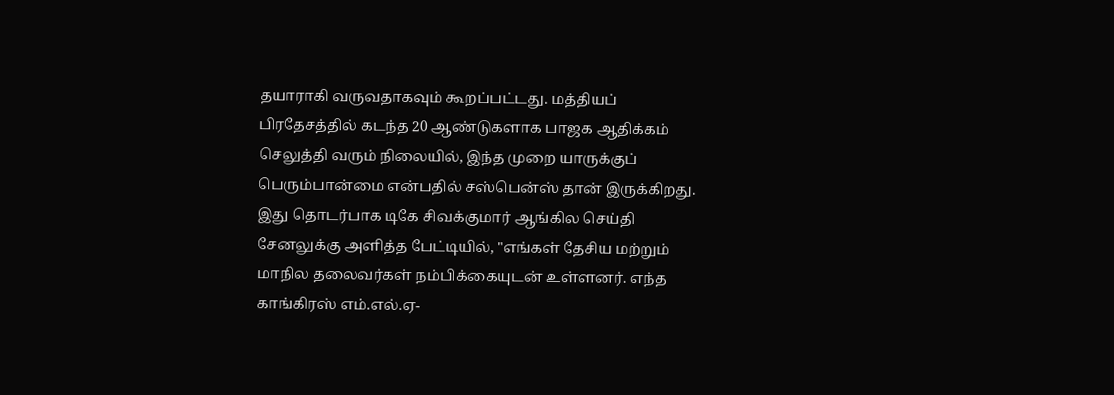தயாராகி வருவதாகவும் கூறப்பட்டது. மத்தியப் பிரதேசத்தில் கடந்த 20 ஆண்டுகளாக பாஜக ஆதிக்கம் செலுத்தி வரும் நிலையில், இந்த முறை யாருக்குப் பெரும்பான்மை என்பதில் சஸ்பென்ஸ் தான் இருக்கிறது.
இது தொடர்பாக டிகே சிவக்குமார் ஆங்கில செய்தி சேனலுக்கு அளித்த பேட்டியில், "எங்கள் தேசிய மற்றும் மாநில தலைவர்கள் நம்பிக்கையுடன் உள்ளனர். எந்த காங்கிரஸ் எம்.எல்.ஏ-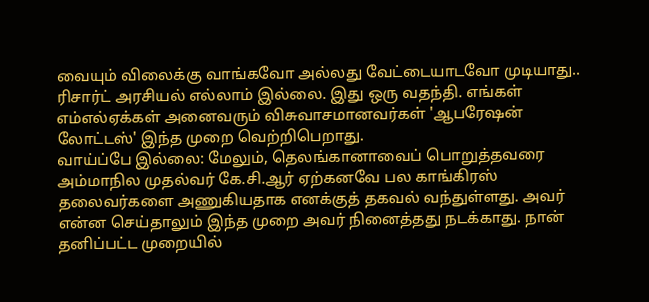வையும் விலைக்கு வாங்கவோ அல்லது வேட்டையாடவோ முடியாது.. ரிசார்ட் அரசியல் எல்லாம் இல்லை. இது ஒரு வதந்தி. எங்கள் எம்எல்ஏக்கள் அனைவரும் விசுவாசமானவர்கள் 'ஆபரேஷன் லோட்டஸ்' இந்த முறை வெற்றிபெறாது.
வாய்ப்பே இல்லை: மேலும், தெலங்கானாவைப் பொறுத்தவரை அம்மாநில முதல்வர் கே.சி.ஆர் ஏற்கனவே பல காங்கிரஸ் தலைவர்களை அணுகியதாக எனக்குத் தகவல் வந்துள்ளது. அவர் என்ன செய்தாலும் இந்த முறை அவர் நினைத்தது நடக்காது. நான் தனிப்பட்ட முறையில்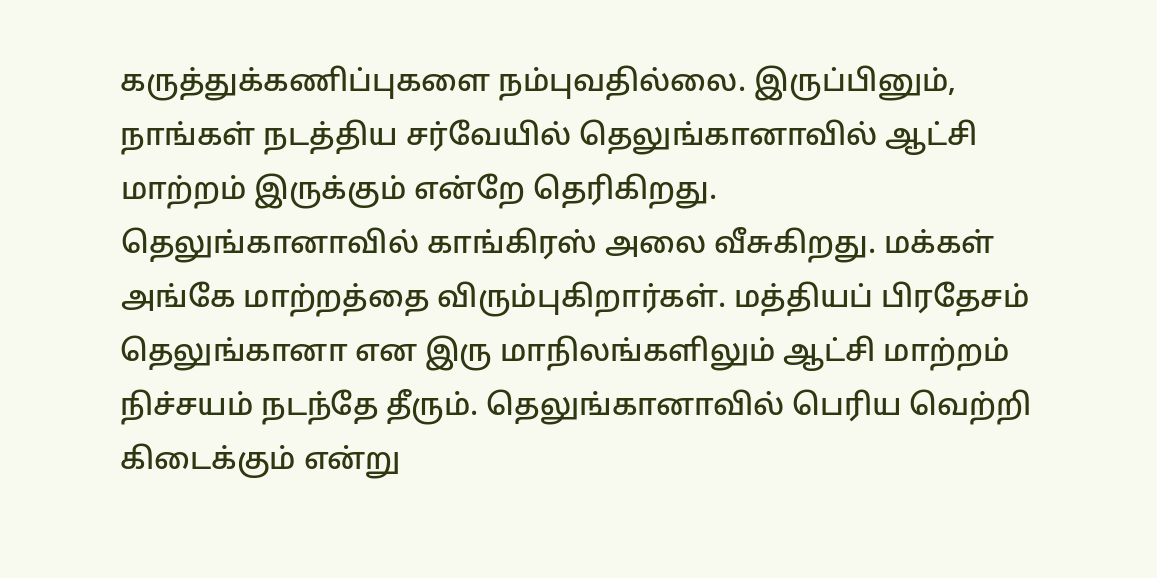கருத்துக்கணிப்புகளை நம்புவதில்லை. இருப்பினும், நாங்கள் நடத்திய சர்வேயில் தெலுங்கானாவில் ஆட்சி மாற்றம் இருக்கும் என்றே தெரிகிறது.
தெலுங்கானாவில் காங்கிரஸ் அலை வீசுகிறது. மக்கள் அங்கே மாற்றத்தை விரும்புகிறார்கள். மத்தியப் பிரதேசம் தெலுங்கானா என இரு மாநிலங்களிலும் ஆட்சி மாற்றம் நிச்சயம் நடந்தே தீரும். தெலுங்கானாவில் பெரிய வெற்றி கிடைக்கும் என்று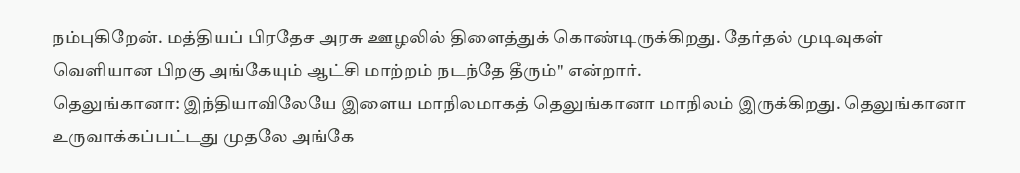நம்புகிறேன். மத்தியப் பிரதேச அரசு ஊழலில் திளைத்துக் கொண்டிருக்கிறது. தேர்தல் முடிவுகள் வெளியான பிறகு அங்கேயும் ஆட்சி மாற்றம் நடந்தே தீரும்" என்றார்.
தெலுங்கானா: இந்தியாவிலேயே இளைய மாநிலமாகத் தெலுங்கானா மாநிலம் இருக்கிறது. தெலுங்கானா உருவாக்கப்பட்டது முதலே அங்கே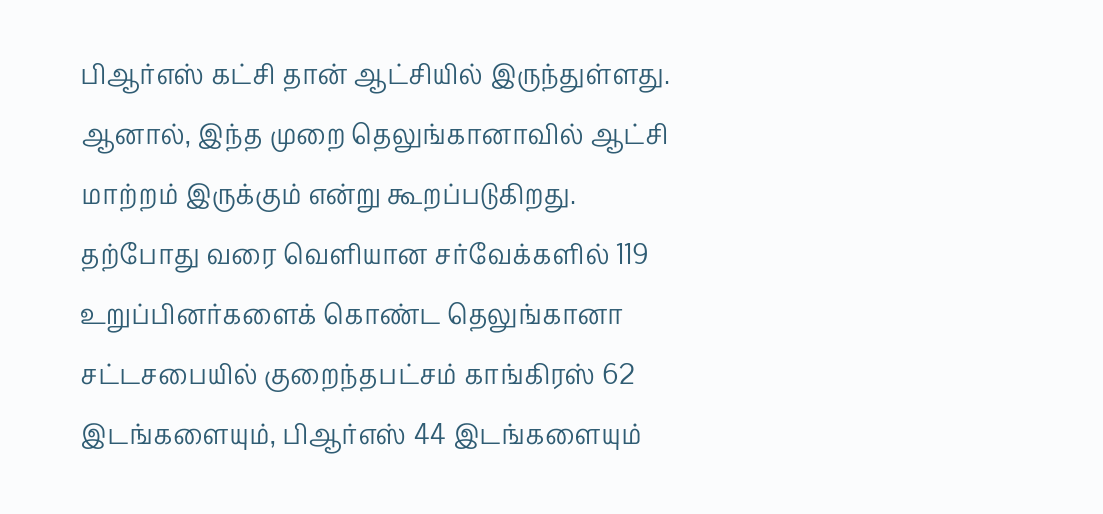பிஆர்எஸ் கட்சி தான் ஆட்சியில் இருந்துள்ளது. ஆனால், இந்த முறை தெலுங்கானாவில் ஆட்சி மாற்றம் இருக்கும் என்று கூறப்படுகிறது. தற்போது வரை வெளியான சர்வேக்களில் 119 உறுப்பினர்களைக் கொண்ட தெலுங்கானா சட்டசபையில் குறைந்தபட்சம் காங்கிரஸ் 62 இடங்களையும், பிஆர்எஸ் 44 இடங்களையும்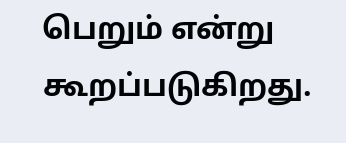பெறும் என்று கூறப்படுகிறது.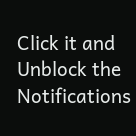Click it and Unblock the Notifications